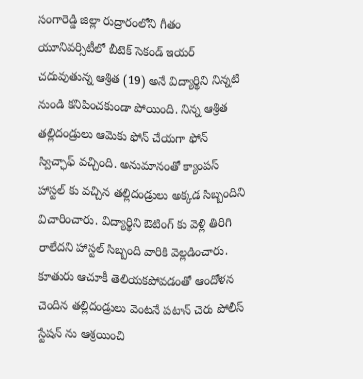సంగారెడ్డి జిల్లా రుద్రారంలోని గీతం యూనివర్సిటీలో బీటెక్ సెకండ్ ఇయర్ చదువుతున్న ఆశ్రిత (19) అనే విద్యార్థిని నిన్నటి నుండి కనిపించకుండా పోయింది. నిన్న ఆశ్రిత తల్లిదండ్రులు ఆమెకు ఫోన్ చేయగా ఫోన్ స్విచ్ఛాఫ్ వచ్చింది. అనుమానంతో క్యాంపస్ హాస్టల్ కు వచ్చిన తల్లిదండ్రులు అక్కడ సిబ్బందిని విచారించారు. విద్యార్థిని ఔటింగ్ కు వెళ్లి తిరిగి రాలేదని హాస్టల్ సిబ్బంది వారికి వెల్లడించారు. కూతురు ఆచూకీ తెలియకపోవడంతో ఆందోళన చెందిన తల్లిదండ్రులు వెంటనే పటాన్ చెరు పోలీస్ స్టేషన్ ను ఆశ్రయించి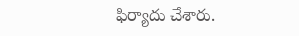ఫిర్యాదు చేశారు.